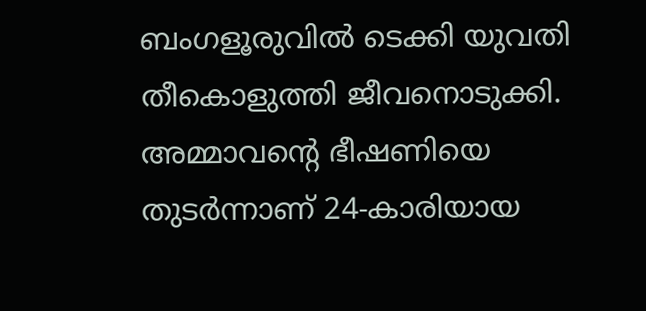ബംഗളൂരുവില്‍ ടെക്കി യുവതി തീകൊളുത്തി ജീവനൊടുക്കി. അമ്മാവന്റെ ഭീഷണിയെ തുടർന്നാണ് 24-കാരിയായ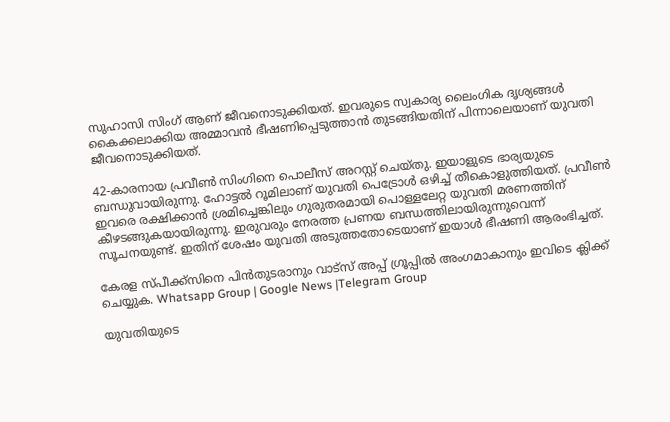സുഹാസി സിംഗ് ആണ് ജീവനൊടുക്കിയത്. ഇവരുടെ സ്വകാര്യ ലൈംഗിക ദൃശ്യങ്ങള്‍ കൈക്കലാക്കിയ അമ്മാവൻ ഭീഷണിപ്പെടുത്താൻ തുടങ്ങിയതിന് പിന്നാലെയാണ് യുവതി ജീവനൊടുക്കിയത്.

42-കാരനായ പ്രവീണ്‍ സിംഗിനെ പൊലീസ് അറസ്റ്റ് ചെയ്തു. ഇയാളുടെ ഭാര്യയുടെ ബന്ധുവായിരുന്നു. ഹോട്ടല്‍ റൂമിലാണ് യുവതി പെട്രോള്‍ ഒഴിച്ച്‌ തീകൊളുത്തിയത്. പ്രവീണ്‍ ഇവരെ രക്ഷിക്കാൻ ശ്രമിച്ചെങ്കിലും ഗുരുതരമായി പൊള്ളലേറ്റ യുവതി മരണത്തിന് കീഴടങ്ങുകയായിരുന്നു. ഇരുവരും നേരത്ത പ്രണയ ബന്ധത്തിലായിരുന്നുവെന്ന് സൂചനയുണ്ട്. ഇതിന് ശേഷം യുവതി അടുത്തതോടെയാണ് ഇയാള്‍ ഭീഷണി ആരംഭിച്ചത്.

കേരള സ്പീക്ക്സിനെ പിൻതുടരാനും വാട്സ് അപ്പ് ഗ്രൂപ്പിൽ അംഗമാകാനും ഇവിടെ ക്ലിക്ക് ചെയ്യുക. Whatsapp Group | Google News |Telegram Group

യുവതിയുടെ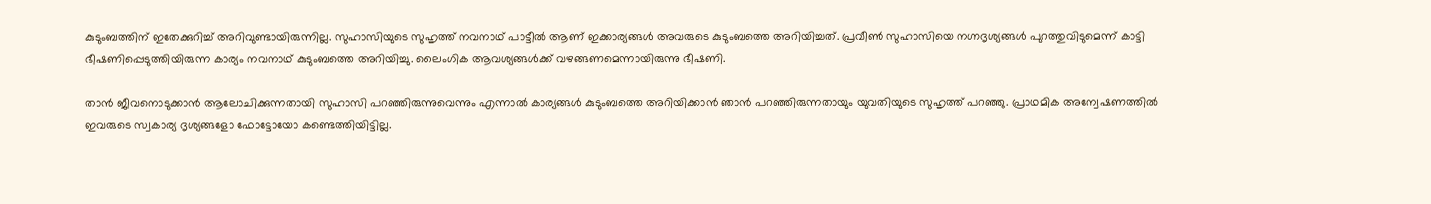കുടുംബത്തിന് ഇതേക്കുറിച്ച്‌ അറിവുണ്ടായിരുന്നില്ല. സുഹാസിയുടെ സുഹൃത്ത് നവനാഥ് പാട്ടീല്‍ ആണ് ഇക്കാര്യങ്ങള്‍ അവരുടെ കുടുംബത്തെ അറിയിച്ചത്. പ്രവീണ്‍ സുഹാസിയെ നഗ്നദൃശ്യങ്ങള്‍ പുറത്തുവിടുമെന്ന് കാട്ടി ഭീഷണിപ്പെടുത്തിയിരുന്ന കാര്യം നവനാഥ് കുടുംബത്തെ അറിയിച്ചു. ലൈംഗിക ആവശ്യങ്ങള്‍ക്ക് വഴങ്ങണമെന്നായിരുന്നു ഭീഷണി.

താൻ ജീവനൊടുക്കാൻ ആലോചിക്കുന്നതായി സുഹാസി പറഞ്ഞിരുന്നുവെന്നും എന്നാല്‍ കാര്യങ്ങള്‍ കുടുംബത്തെ അറിയിക്കാൻ ഞാൻ പറഞ്ഞിരുന്നതായും യുവതിയുടെ സുഹൃത്ത് പറഞ്ഞു. പ്രാഥമിക അന്വേഷണത്തില്‍ ഇവരുടെ സ്വകാര്യ ദൃശ്യങ്ങളോ ഫോട്ടോയോ കണ്ടെത്തിയിട്ടില്ല.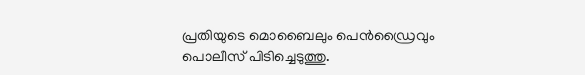പ്രതിയുടെ മൊബൈലും പെൻഡ്രൈവും പൊലീസ് പിടിച്ചെടുത്തു.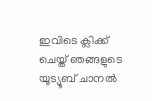ഇവിടെ ക്ലിക്ക് ചെയ്ത് ഞങ്ങളുടെ യൂട്യൂബ് ചാനൽ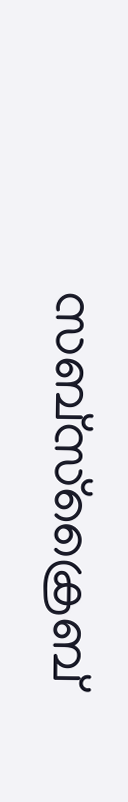സബ്സ്ക്രൈബ്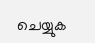ചെയ്യുക